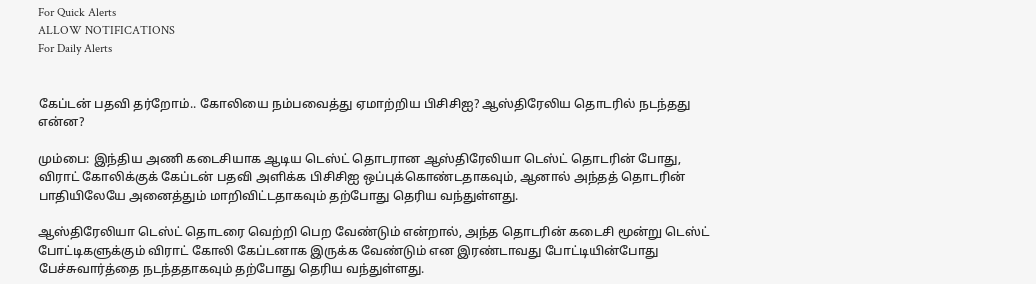For Quick Alerts
ALLOW NOTIFICATIONS
For Daily Alerts


கேப்டன் பதவி தர்றோம்.. கோலியை நம்பவைத்து ஏமாற்றிய பிசிசிஐ? ஆஸ்திரேலிய தொடரில் நடந்தது என்ன?

மும்பை: இந்திய அணி கடைசியாக ஆடிய டெஸ்ட் தொடரான ஆஸ்திரேலியா டெஸ்ட் தொடரின் போது, விராட் கோலிக்குக் கேப்டன் பதவி அளிக்க பிசிசிஐ ஒப்புக்கொண்டதாகவும், ஆனால் அந்தத் தொடரின் பாதியிலேயே அனைத்தும் மாறிவிட்டதாகவும் தற்போது தெரிய வந்துள்ளது.

ஆஸ்திரேலியா டெஸ்ட் தொடரை வெற்றி பெற வேண்டும் என்றால், அந்த தொடரின் கடைசி மூன்று டெஸ்ட் போட்டிகளுக்கும் விராட் கோலி கேப்டனாக இருக்க வேண்டும் என இரண்டாவது போட்டியின்போது பேச்சுவார்த்தை நடந்ததாகவும் தற்போது தெரிய வந்துள்ளது.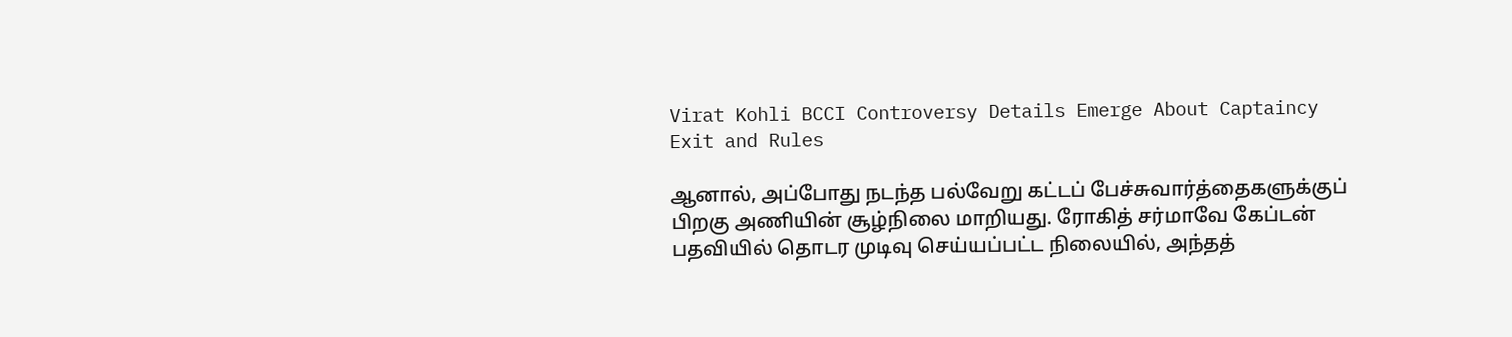Virat Kohli BCCI Controversy Details Emerge About Captaincy Exit and Rules

ஆனால், அப்போது நடந்த பல்வேறு கட்டப் பேச்சுவார்த்தைகளுக்குப் பிறகு அணியின் சூழ்நிலை மாறியது. ரோகித் சர்மாவே கேப்டன் பதவியில் தொடர முடிவு செய்யப்பட்ட நிலையில், அந்தத்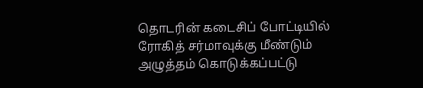தொடரின் கடைசிப் போட்டியில் ரோகித் சர்மாவுக்கு மீண்டும் அழுத்தம் கொடுக்கப்பட்டு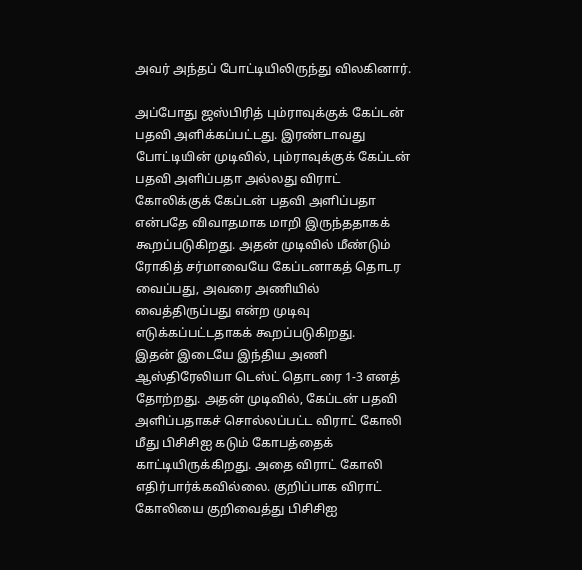அவர் அந்தப் போட்டியிலிருந்து விலகினார்.

அப்போது ஜஸ்பிரித் பும்ராவுக்குக் கேப்டன் பதவி அளிக்கப்பட்டது. இரண்டாவது போட்டியின் முடிவில், பும்ராவுக்குக் கேப்டன் பதவி அளிப்பதா அல்லது விராட் கோலிக்குக் கேப்டன் பதவி அளிப்பதா என்பதே விவாதமாக மாறி இருந்ததாகக் கூறப்படுகிறது. அதன் முடிவில் மீண்டும் ரோகித் சர்மாவையே கேப்டனாகத் தொடர வைப்பது, அவரை அணியில் வைத்திருப்பது என்ற முடிவு எடுக்கப்பட்டதாகக் கூறப்படுகிறது.
இதன் இடையே இந்திய அணி ஆஸ்திரேலியா டெஸ்ட் தொடரை 1-3 எனத் தோற்றது. அதன் முடிவில், கேப்டன் பதவி அளிப்பதாகச் சொல்லப்பட்ட விராட் கோலி மீது பிசிசிஐ கடும் கோபத்தைக் காட்டியிருக்கிறது. அதை விராட் கோலி எதிர்பார்க்கவில்லை. குறிப்பாக விராட் கோலியை குறிவைத்து பிசிசிஐ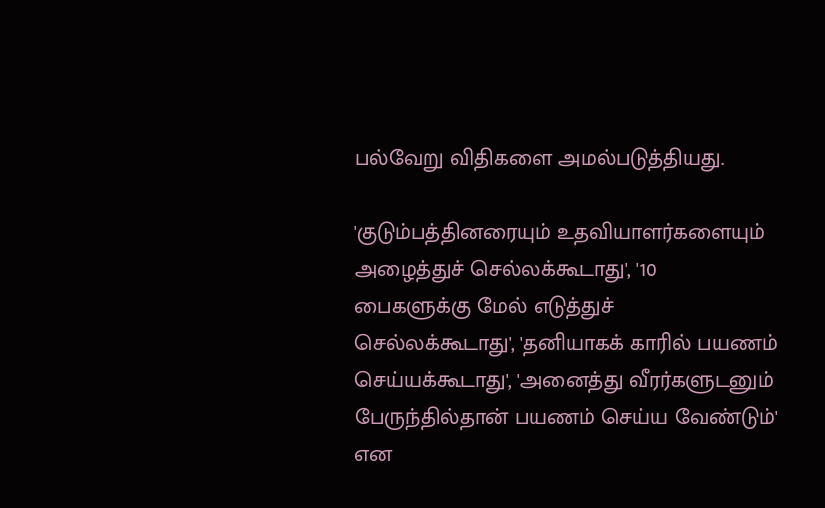பல்வேறு விதிகளை அமல்படுத்தியது.

'குடும்பத்தினரையும் உதவியாளர்களையும் அழைத்துச் செல்லக்கூடாது', '10 பைகளுக்கு மேல் எடுத்துச் செல்லக்கூடாது', 'தனியாகக் காரில் பயணம் செய்யக்கூடாது', 'அனைத்து வீரர்களுடனும் பேருந்தில்தான் பயணம் செய்ய வேண்டும்' என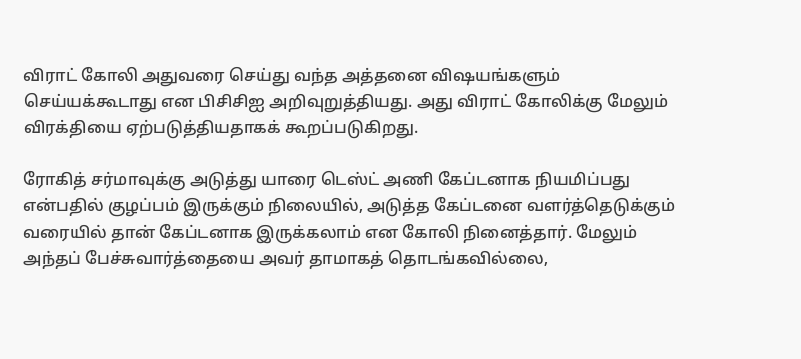விராட் கோலி அதுவரை செய்து வந்த அத்தனை விஷயங்களும் செய்யக்கூடாது என பிசிசிஐ அறிவுறுத்தியது. அது விராட் கோலிக்கு மேலும் விரக்தியை ஏற்படுத்தியதாகக் கூறப்படுகிறது.

ரோகித் சர்மாவுக்கு அடுத்து யாரை டெஸ்ட் அணி கேப்டனாக நியமிப்பது என்பதில் குழப்பம் இருக்கும் நிலையில், அடுத்த கேப்டனை வளர்த்தெடுக்கும் வரையில் தான் கேப்டனாக இருக்கலாம் என கோலி நினைத்தார். மேலும் அந்தப் பேச்சுவார்த்தையை அவர் தாமாகத் தொடங்கவில்லை,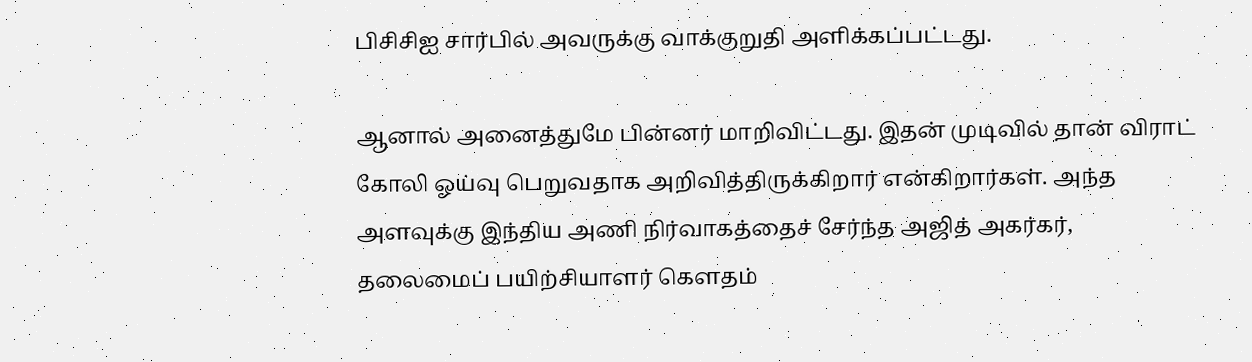பிசிசிஐ சார்பில் அவருக்கு வாக்குறுதி அளிக்கப்பட்டது.

ஆனால் அனைத்துமே பின்னர் மாறிவிட்டது. இதன் முடிவில் தான் விராட் கோலி ஓய்வு பெறுவதாக அறிவித்திருக்கிறார் என்கிறார்கள். அந்த அளவுக்கு இந்திய அணி நிர்வாகத்தைச் சேர்ந்த அஜித் அகர்கர், தலைமைப் பயிற்சியாளர் கௌதம்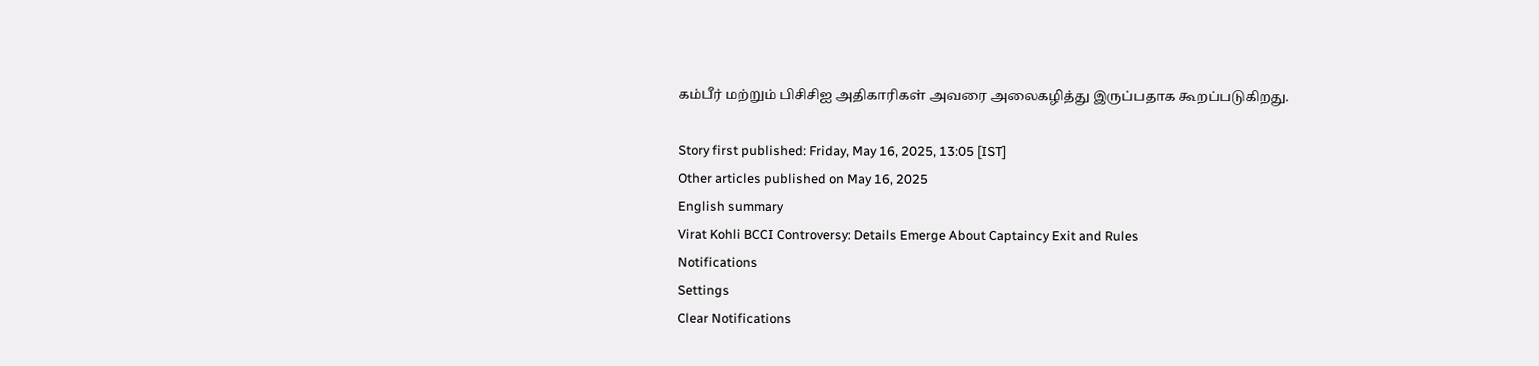கம்பீர் மற்றும் பிசிசிஐ அதிகாரிகள் அவரை அலைகழித்து இருப்பதாக கூறப்படுகிறது.

Story first published: Friday, May 16, 2025, 13:05 [IST]
Other articles published on May 16, 2025
English summary
Virat Kohli BCCI Controversy: Details Emerge About Captaincy Exit and Rules
Notifications
Settings
Clear Notifications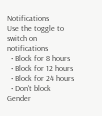Notifications
Use the toggle to switch on notifications
  • Block for 8 hours
  • Block for 12 hours
  • Block for 24 hours
  • Don't block
Gender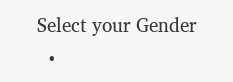Select your Gender
  •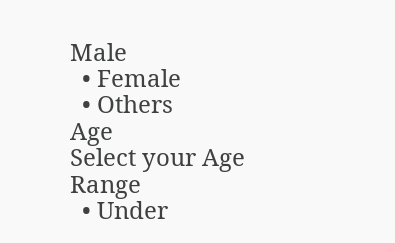Male
  • Female
  • Others
Age
Select your Age Range
  • Under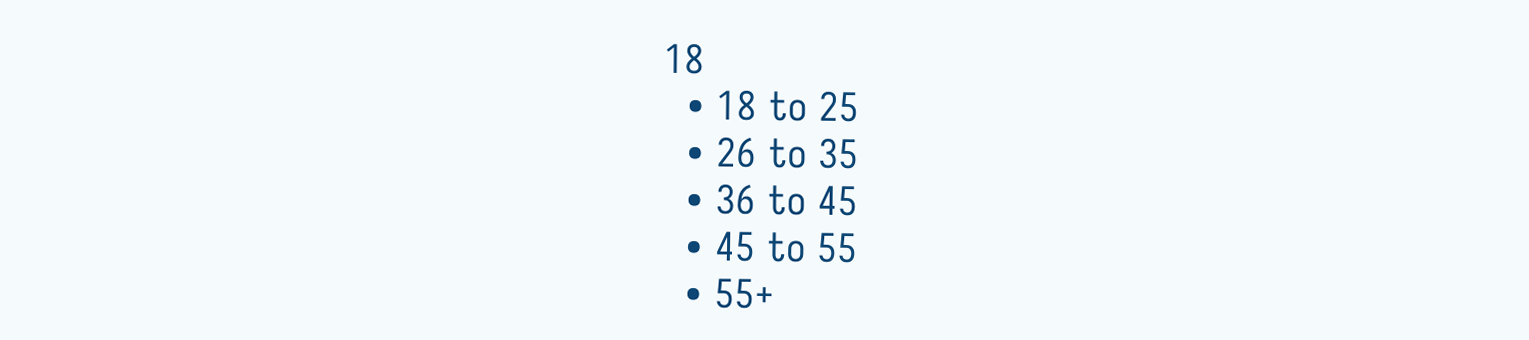18
  • 18 to 25
  • 26 to 35
  • 36 to 45
  • 45 to 55
  • 55+